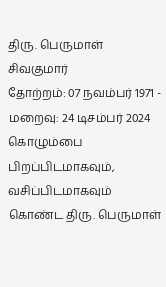திரு. பெருமாள் சிவகுமார்
தோற்றம்: 07 நவம்பர் 1971 - மறைவு: 24 டிசம்பர் 2024
கொழும்பை பிறப்பிடமாகவும், வசிப்பிடமாகவும் கொண்ட திரு. பெருமாள்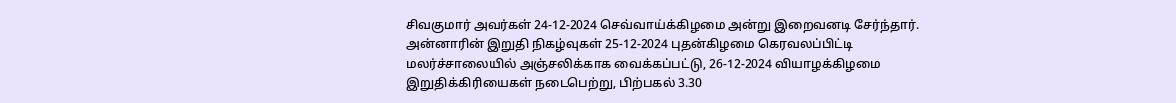சிவகுமார் அவர்கள் 24-12-2024 செவ்வாய்க்கிழமை அன்று இறைவனடி சேர்ந்தார்.
அன்னாரின் இறுதி நிகழ்வுகள் 25-12-2024 புதன்கிழமை கெரவலப்பிட்டி மலர்ச்சாலையில் அஞ்சலிக்காக வைக்கப்பட்டு, 26-12-2024 வியாழக்கிழமை இறுதிக்கிரியைகள் நடைபெற்று, பிற்பகல் 3.30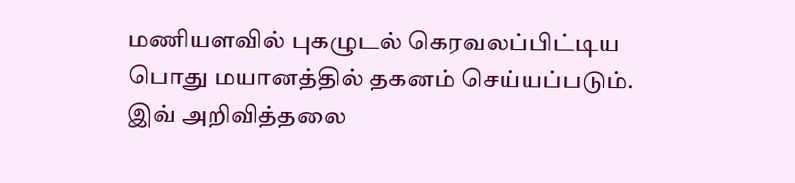மணியளவில் புகழுடல் கெரவலப்பிட்டிய பொது மயானத்தில் தகனம் செய்யப்படும்.
இவ் அறிவித்தலை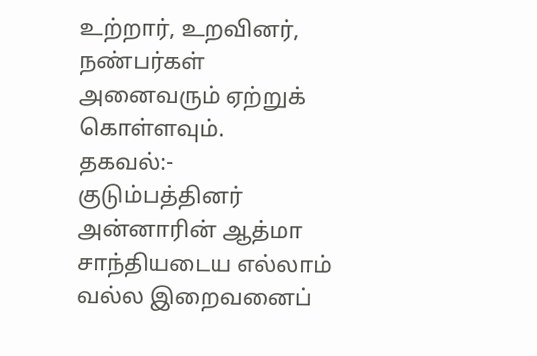உற்றார், உறவினர், நண்பர்கள் அனைவரும் ஏற்றுக் கொள்ளவும்.
தகவல்:- குடும்பத்தினர்
அன்னாரின் ஆத்மா சாந்தியடைய எல்லாம் வல்ல இறைவனைப்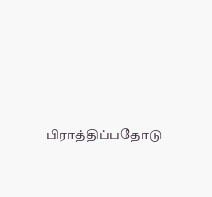பிராத்திப்பதோடு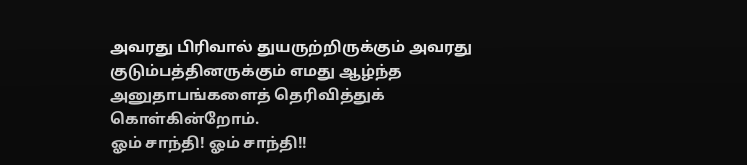அவரது பிரிவால் துயருற்றிருக்கும் அவரது குடும்பத்தினருக்கும் எமது ஆழ்ந்த அனுதாபங்களைத் தெரிவித்துக் கொள்கின்றோம்.
ஓம் சாந்தி! ஓம் சாந்தி!!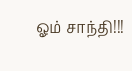ஓம் சாந்தி!!!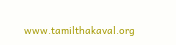www.tamilthakaval.org